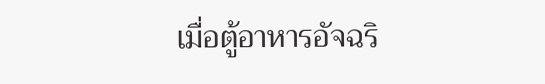เมื่อตู้อาหารอัจฉริ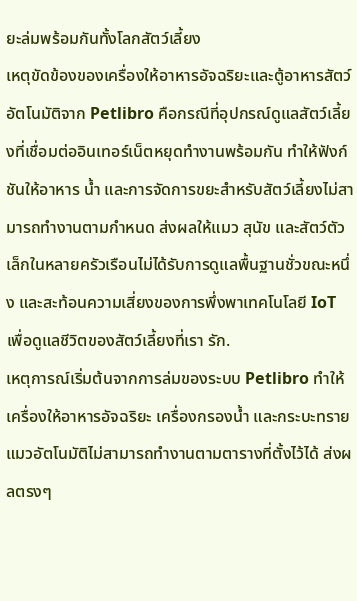ยะล่มพร้อมกันทั้งโลกสัตว์เลี้ยง
เหตุขัดข้องของเครื่องให้อาหารอัจฉริยะและตู้อาหารสัตว์อัตโนมัติจาก Petlibro คือกรณีที่อุปกรณ์ดูแลสัตว์เลี้ยงที่เชื่อมต่ออินเทอร์เน็ตหยุดทำงานพร้อมกัน ทำให้ฟังก์ชันให้อาหาร น้ำ และการจัดการขยะสำหรับสัตว์เลี้ยงไม่สามารถทำงานตามกำหนด ส่งผลให้แมว สุนัข และสัตว์ตัวเล็กในหลายครัวเรือนไม่ได้รับการดูแลพื้นฐานชั่วขณะหนึ่ง และสะท้อนความเสี่ยงของการพึ่งพาเทคโนโลยี IoT เพื่อดูแลชีวิตของสัตว์เลี้ยงที่เรา รัก.
เหตุการณ์เริ่มต้นจากการล่มของระบบ Petlibro ทำให้เครื่องให้อาหารอัจฉริยะ เครื่องกรองน้ำ และกระบะทรายแมวอัตโนมัติไม่สามารถทำงานตามตารางที่ตั้งไว้ได้ ส่งผลตรงๆ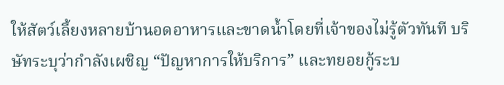ให้สัตว์เลี้ยงหลายบ้านอดอาหารและขาดน้ำโดยที่เจ้าของไม่รู้ตัวทันที บริษัทระบุว่ากำลังเผชิญ “ปัญหาการให้บริการ” และทยอยกู้ระบ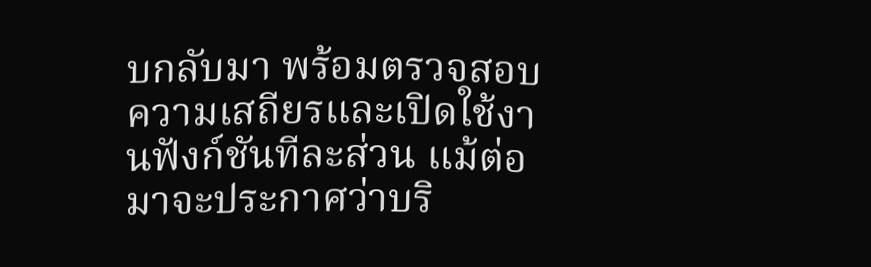บกลับมา พร้อมตรวจสอบความเสถียรและเปิดใช้งานฟังก์ชันทีละส่วน แม้ต่อมาจะประกาศว่าบริ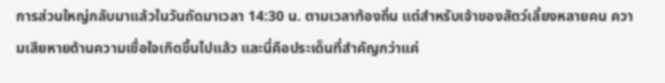การส่วนใหญ่กลับมาแล้วในวันถัดมาเวลา 14:30 น. ตามเวลาท้องถิ่น แต่สำหรับเจ้าของสัตว์เลี้ยงหลายคน ความเสียหายด้านความเชื่อใจเกิดขึ้นไปแล้ว และนี่คือประเด็นที่สำคัญกว่าแค่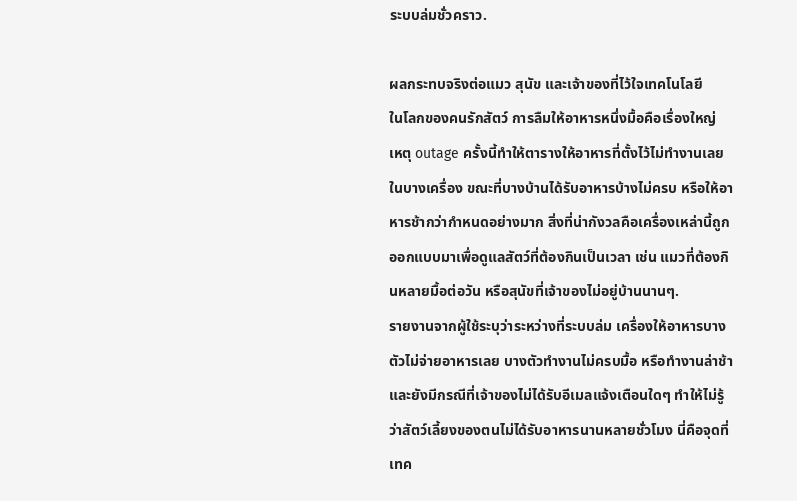ระบบล่มชั่วคราว.

ผลกระทบจริงต่อแมว สุนัข และเจ้าของที่ไว้ใจเทคโนโลยี
ในโลกของคนรักสัตว์ การลืมให้อาหารหนึ่งมื้อคือเรื่องใหญ่ เหตุ outage ครั้งนี้ทำให้ตารางให้อาหารที่ตั้งไว้ไม่ทำงานเลยในบางเครื่อง ขณะที่บางบ้านได้รับอาหารบ้างไม่ครบ หรือให้อาหารช้ากว่ากำหนดอย่างมาก สิ่งที่น่ากังวลคือเครื่องเหล่านี้ถูกออกแบบมาเพื่อดูแลสัตว์ที่ต้องกินเป็นเวลา เช่น แมวที่ต้องกินหลายมื้อต่อวัน หรือสุนัขที่เจ้าของไม่อยู่บ้านนานๆ.
รายงานจากผู้ใช้ระบุว่าระหว่างที่ระบบล่ม เครื่องให้อาหารบางตัวไม่จ่ายอาหารเลย บางตัวทำงานไม่ครบมื้อ หรือทำงานล่าช้า และยังมีกรณีที่เจ้าของไม่ได้รับอีเมลแจ้งเตือนใดๆ ทำให้ไม่รู้ว่าสัตว์เลี้ยงของตนไม่ได้รับอาหารนานหลายชั่วโมง นี่คือจุดที่เทค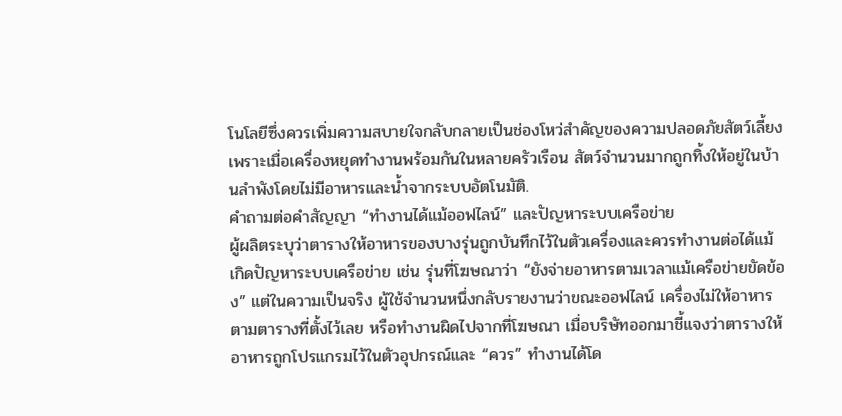โนโลยีซึ่งควรเพิ่มความสบายใจกลับกลายเป็นช่องโหว่สำคัญของความปลอดภัยสัตว์เลี้ยง เพราะเมื่อเครื่องหยุดทำงานพร้อมกันในหลายครัวเรือน สัตว์จำนวนมากถูกทิ้งให้อยู่ในบ้านลำพังโดยไม่มีอาหารและน้ำจากระบบอัตโนมัติ.
คำถามต่อคำสัญญา “ทำงานได้แม้ออฟไลน์” และปัญหาระบบเครือข่าย
ผู้ผลิตระบุว่าตารางให้อาหารของบางรุ่นถูกบันทึกไว้ในตัวเครื่องและควรทำงานต่อได้แม้เกิดปัญหาระบบเครือข่าย เช่น รุ่นที่โฆษณาว่า “ยังจ่ายอาหารตามเวลาแม้เครือข่ายขัดข้อง” แต่ในความเป็นจริง ผู้ใช้จำนวนหนึ่งกลับรายงานว่าขณะออฟไลน์ เครื่องไม่ให้อาหารตามตารางที่ตั้งไว้เลย หรือทำงานผิดไปจากที่โฆษณา เมื่อบริษัทออกมาชี้แจงว่าตารางให้อาหารถูกโปรแกรมไว้ในตัวอุปกรณ์และ “ควร” ทำงานได้โด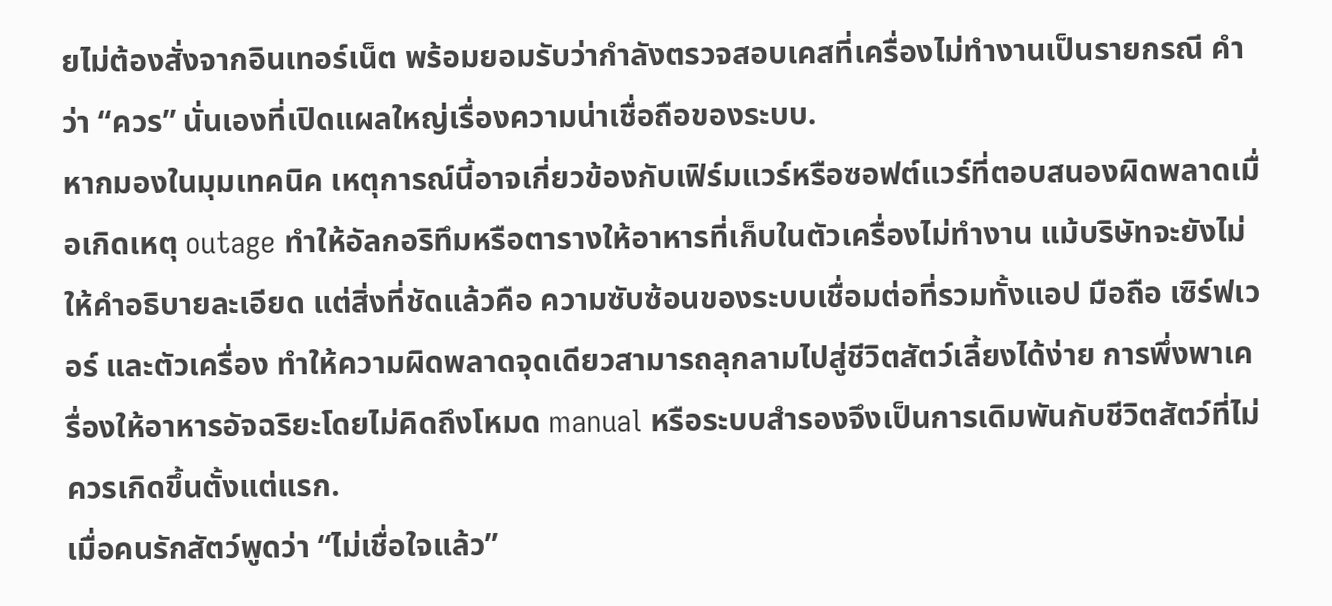ยไม่ต้องสั่งจากอินเทอร์เน็ต พร้อมยอมรับว่ากำลังตรวจสอบเคสที่เครื่องไม่ทำงานเป็นรายกรณี คำว่า “ควร” นั่นเองที่เปิดแผลใหญ่เรื่องความน่าเชื่อถือของระบบ.
หากมองในมุมเทคนิค เหตุการณ์นี้อาจเกี่ยวข้องกับเฟิร์มแวร์หรือซอฟต์แวร์ที่ตอบสนองผิดพลาดเมื่อเกิดเหตุ outage ทำให้อัลกอริทึมหรือตารางให้อาหารที่เก็บในตัวเครื่องไม่ทำงาน แม้บริษัทจะยังไม่ให้คำอธิบายละเอียด แต่สิ่งที่ชัดแล้วคือ ความซับซ้อนของระบบเชื่อมต่อที่รวมทั้งแอป มือถือ เซิร์ฟเวอร์ และตัวเครื่อง ทำให้ความผิดพลาดจุดเดียวสามารถลุกลามไปสู่ชีวิตสัตว์เลี้ยงได้ง่าย การพึ่งพาเครื่องให้อาหารอัจฉริยะโดยไม่คิดถึงโหมด manual หรือระบบสำรองจึงเป็นการเดิมพันกับชีวิตสัตว์ที่ไม่ควรเกิดขึ้นตั้งแต่แรก.
เมื่อคนรักสัตว์พูดว่า “ไม่เชื่อใจแล้ว”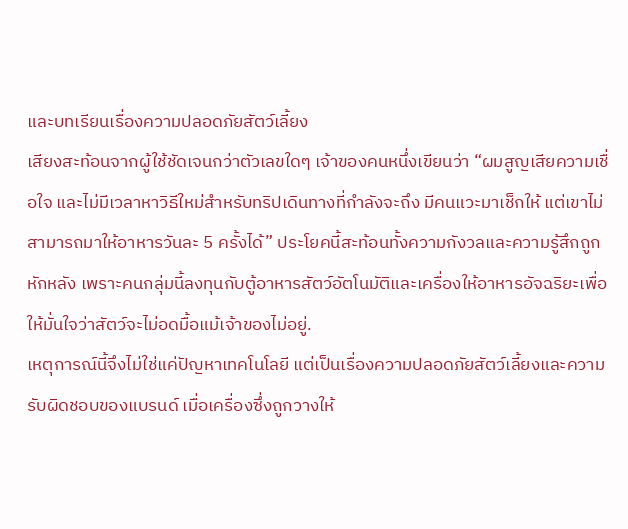และบทเรียนเรื่องความปลอดภัยสัตว์เลี้ยง
เสียงสะท้อนจากผู้ใช้ชัดเจนกว่าตัวเลขใดๆ เจ้าของคนหนึ่งเขียนว่า “ผมสูญเสียความเชื่อใจ และไม่มีเวลาหาวิธีใหม่สำหรับทริปเดินทางที่กำลังจะถึง มีคนแวะมาเช็กให้ แต่เขาไม่สามารถมาให้อาหารวันละ 5 ครั้งได้” ประโยคนี้สะท้อนทั้งความกังวลและความรู้สึกถูกหักหลัง เพราะคนกลุ่มนี้ลงทุนกับตู้อาหารสัตว์อัตโนมัติและเครื่องให้อาหารอัจฉริยะเพื่อให้มั่นใจว่าสัตว์จะไม่อดมื้อแม้เจ้าของไม่อยู่.
เหตุการณ์นี้จึงไม่ใช่แค่ปัญหาเทคโนโลยี แต่เป็นเรื่องความปลอดภัยสัตว์เลี้ยงและความรับผิดชอบของแบรนด์ เมื่อเครื่องซึ่งถูกวางให้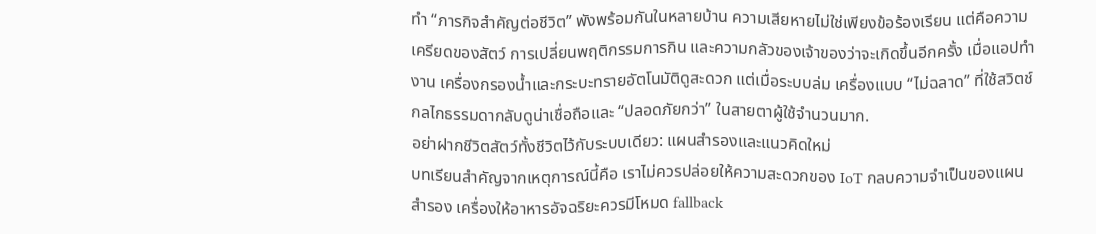ทำ “ภารกิจสำคัญต่อชีวิต” พังพร้อมกันในหลายบ้าน ความเสียหายไม่ใช่เพียงข้อร้องเรียน แต่คือความเครียดของสัตว์ การเปลี่ยนพฤติกรรมการกิน และความกลัวของเจ้าของว่าจะเกิดขึ้นอีกครั้ง เมื่อแอปทำงาน เครื่องกรองน้ำและกระบะทรายอัตโนมัติดูสะดวก แต่เมื่อระบบล่ม เครื่องแบบ “ไม่ฉลาด” ที่ใช้สวิตช์กลไกธรรมดากลับดูน่าเชื่อถือและ “ปลอดภัยกว่า” ในสายตาผู้ใช้จำนวนมาก.
อย่าฝากชีวิตสัตว์ทั้งชีวิตไว้กับระบบเดียว: แผนสำรองและแนวคิดใหม่
บทเรียนสำคัญจากเหตุการณ์นี้คือ เราไม่ควรปล่อยให้ความสะดวกของ IoT กลบความจำเป็นของแผนสำรอง เครื่องให้อาหารอัจฉริยะควรมีโหมด fallback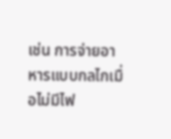เช่น การจ่ายอาหารแบบกลไกเมื่อไม่มีไฟ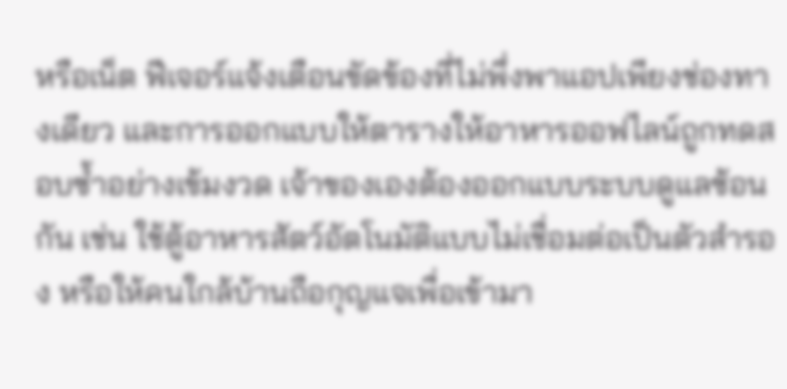หรือเน็ต ฟีเจอร์แจ้งเตือนขัดข้องที่ไม่พึ่งพาแอปเพียงช่องทางเดียว และการออกแบบให้ตารางให้อาหารออฟไลน์ถูกทดสอบซ้ำอย่างเข้มงวด เจ้าของเองต้องออกแบบระบบดูแลซ้อนกัน เช่น ใช้ตู้อาหารสัตว์อัตโนมัติแบบไม่เชื่อมต่อเป็นตัวสำรอง หรือให้คนใกล้บ้านถือกุญแจเพื่อเข้ามา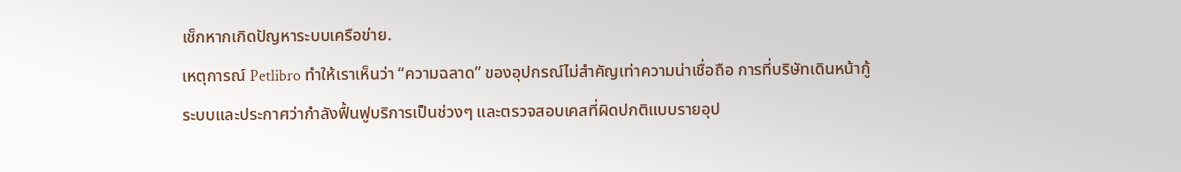เช็กหากเกิดปัญหาระบบเครือข่าย.
เหตุการณ์ Petlibro ทำให้เราเห็นว่า “ความฉลาด” ของอุปกรณ์ไม่สำคัญเท่าความน่าเชื่อถือ การที่บริษัทเดินหน้ากู้ระบบและประกาศว่ากำลังฟื้นฟูบริการเป็นช่วงๆ และตรวจสอบเคสที่ผิดปกติแบบรายอุป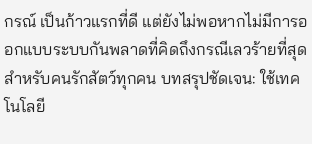กรณ์ เป็นก้าวแรกที่ดี แต่ยังไม่พอหากไม่มีการออกแบบระบบกันพลาดที่คิดถึงกรณีเลวร้ายที่สุด สำหรับคนรักสัตว์ทุกคน บทสรุปชัดเจน: ใช้เทคโนโลยี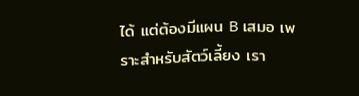ได้ แต่ต้องมีแผน B เสมอ เพราะสำหรับสัตว์เลี้ยง เรา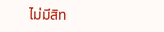ไม่มีสิท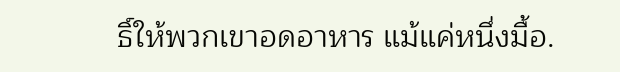ธิ์ให้พวกเขาอดอาหาร แม้แค่หนึ่งมื้อ.